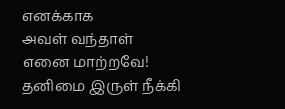எனக்காக
அவள் வந்தாள்
எனை மாற்றவே!
தனிமை இருள் நீக்கி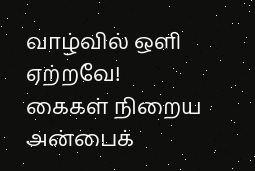வாழ்வில் ஒளி ஏற்றவே!
கைகள் நிறைய
அன்பைக்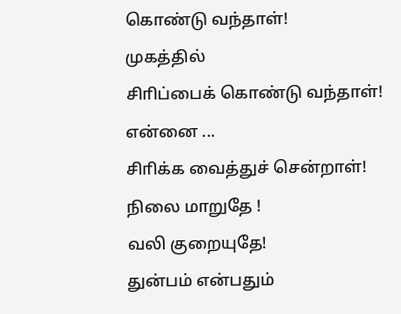கொண்டு வந்தாள்!
முகத்தில்
சிாிப்பைக் கொண்டு வந்தாள்!
என்னை ...
சிாிக்க வைத்துச் சென்றாள்!
நிலை மாறுதே !
வலி குறையுதே!
துன்பம் என்பதும்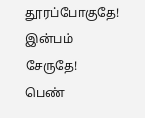தூரப்போகுதே!
இன்பம் சேருதே!
பெண்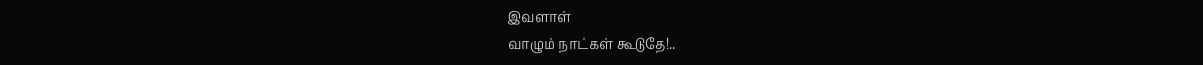இவளாள்
வாழும் நாட்கள் கூடுதே!..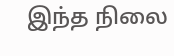இந்த நிலை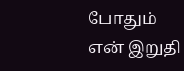போதும்
என் இறுதி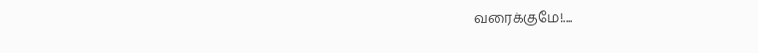வரைக்குமே!....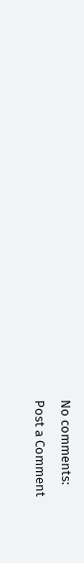No comments:
Post a Comment